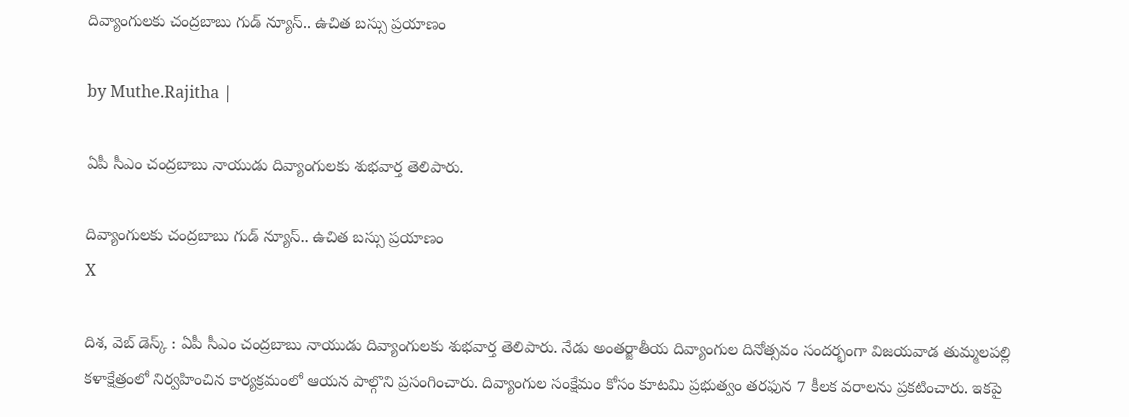దివ్యాంగులకు చంద్రబాబు గుడ్ న్యూస్.. ఉచిత బస్సు ప్రయాణం

by Muthe.Rajitha |

ఏపీ సీఎం చంద్రబాబు నాయుడు దివ్యాంగులకు శుభవార్త తెలిపారు.

దివ్యాంగులకు చంద్రబాబు గుడ్ న్యూస్.. ఉచిత బస్సు ప్రయాణం
X

దిశ, వెబ్ డెస్క్ : ఏపీ సీఎం చంద్రబాబు నాయుడు దివ్యాంగులకు శుభవార్త తెలిపారు. నేడు అంతర్జాతీయ దివ్యాంగుల దినోత్సవం సందర్భంగా విజయవాడ తుమ్మలపల్లి కళాక్షేత్రంలో నిర్వహించిన కార్యక్రమంలో ఆయన పాల్గొని ప్రసంగించారు. దివ్యాంగుల సంక్షేమం కోసం కూటమి ప్రభుత్వం తరఫున 7 కీలక వరాలను ప్రకటించారు. ఇకపై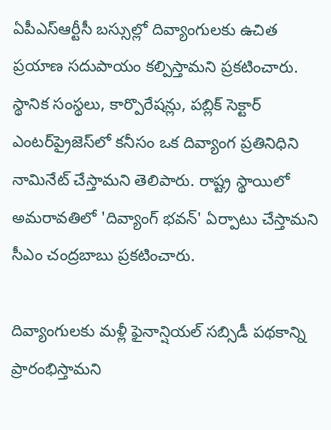ఏపీఎస్‌ఆర్టీసీ బస్సుల్లో దివ్యాంగులకు ఉచిత ప్రయాణ సదుపాయం కల్పిస్తామని ప్రకటించారు. స్థానిక సంస్థలు, కార్పొరేషన్లు, పబ్లిక్ సెక్టార్ ఎంటర్‌ప్రైజెస్‌లో కనీసం ఒక దివ్యాంగ ప్రతినిధిని నామినేట్ చేస్తామని తెలిపారు. రాష్ట్ర స్థాయిలో అమరావతిలో 'దివ్యాంగ్ భవన్' ఏర్పాటు చేస్తామని సీఎం చంద్రబాబు ప్రకటించారు.

దివ్యాంగులకు మళ్లీ ఫైనాన్షియల్ సబ్సిడీ పథకాన్ని ప్రారంభిస్తామని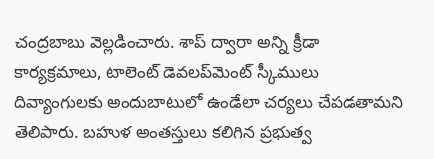చంద్రబాబు వెల్లడించారు. శాప్‌ ద్వారా అన్ని క్రీడా కార్యక్రమాలు, టాలెంట్ డెవలప్‌మెంట్‌ స్కీములు దివ్యాంగులకు అందుబాటులో ఉండేలా చర్యలు చేపడతామని తెలిపారు. బహుళ అంతస్తులు కలిగిన ప్రభుత్వ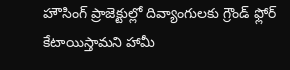హౌసింగ్ ప్రాజెక్టుల్లో దివ్యాంగులకు గ్రౌండ్ ఫ్లోర్ కేటాయిస్తామని హామీ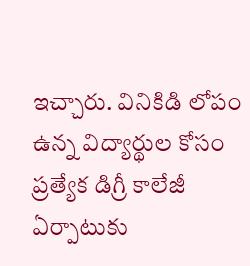ఇచ్చారు. వినికిడి లోపం ఉన్న విద్యార్థుల కోసం ప్రత్యేక డిగ్రీ కాలేజీ ఏర్పాటుకు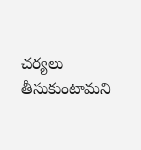చర్యలు తీసుకుంటామని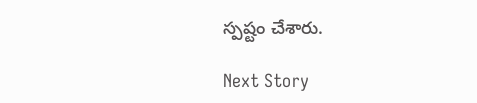స్పష్టం చేశారు.

Next Story